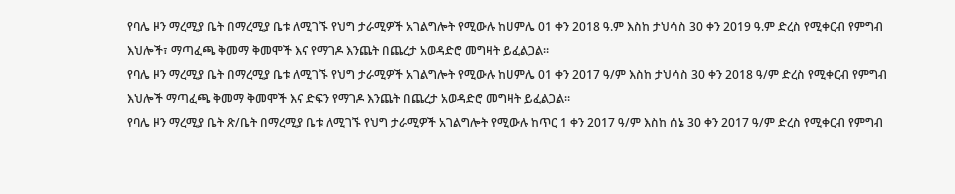የባሌ ዞን ማረሚያ ቤት በማረሚያ ቤቱ ለሚገኙ የህግ ታራሚዎች አገልግሎት የሚውሉ ከሀምሌ 01 ቀን 2018 ዓ.ም እስከ ታህሳስ 30 ቀን 2019 ዓ.ም ድረስ የሚቀርብ የምግብ እህሎች፣ ማጣፈጫ ቅመማ ቅመሞች እና የማገዶ እንጨት በጨረታ አወዳድሮ መግዛት ይፈልጋል።
የባሌ ዞን ማረሚያ ቤት በማረሚያ ቤቱ ለሚገኙ የህግ ታራሚዎች አገልግሎት የሚውሉ ከሀምሌ 01 ቀን 2017 ዓ/ም እስከ ታህሳስ 30 ቀን 2018 ዓ/ም ድረስ የሚቀርብ የምግብ እህሎች ማጣፈጫ ቅመማ ቅመሞች እና ድፍን የማገዶ እንጨት በጨረታ አወዳድሮ መግዛት ይፈልጋል።
የባሌ ዞን ማረሚያ ቤት ጽ/ቤት በማረሚያ ቤቱ ለሚገኙ የህግ ታራሚዎች አገልግሎት የሚውሉ ከጥር 1 ቀን 2017 ዓ/ም እስከ ሰኔ 30 ቀን 2017 ዓ/ም ድረስ የሚቀርብ የምግብ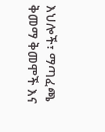እህሎች፣ ማጣፈጫ ቅመማ ቅመሞች እና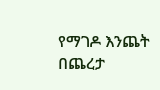የማገዶ እንጨት በጨረታ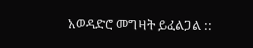አወዳድሮ መግዛት ይፈልጋል ::